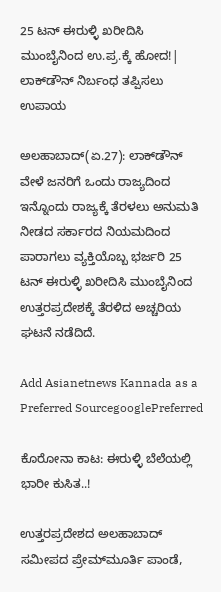25 ಟನ್‌ ಈರುಳ್ಳಿ ಖರೀದಿಸಿ ಮುಂಬೈನಿಂದ ಉ.ಪ್ರ.ಕ್ಕೆ ಹೋದ!| ಲಾಕ್‌ಡೌನ್‌ ನಿರ್ಬಂಧ ತಪ್ಪಿಸಲು ಉಪಾಯ

ಅಲಹಾಬಾದ್(ಏ.27): ಲಾಕ್‌ಡೌನ್‌ ವೇಳೆ ಜನರಿಗೆ ಒಂದು ರಾಜ್ಯದಿಂದ ಇನ್ನೊಂದು ರಾಜ್ಯಕ್ಕೆ ತೆರಳಲು ಅನುಮತಿ ನೀಡದ ಸರ್ಕಾರದ ನಿಯಮದಿಂದ ಪಾರಾಗಲು ವ್ಯಕ್ತಿಯೊಬ್ಬ ಭರ್ಜರಿ 25 ಟನ್‌ ಈರುಳ್ಳಿ ಖರೀದಿಸಿ ಮುಂಬೈನಿಂದ ಉತ್ತರಪ್ರದೇಶಕ್ಕೆ ತೆರಳಿದ ಅಚ್ಚರಿಯ ಘಟನೆ ನಡೆದಿದೆ.

Add Asianetnews Kannada as a Preferred SourcegooglePreferred

ಕೊರೋನಾ ಕಾಟ: ಈರುಳ್ಳಿ ಬೆಲೆಯಲ್ಲಿ ಭಾರೀ ಕುಸಿತ..!

ಉತ್ತರಪ್ರದೇಶದ ಅಲಹಾಬಾದ್‌ ಸಮೀಪದ ಪ್ರೇಮ್‌ಮೂರ್ತಿ ಪಾಂಡೆ,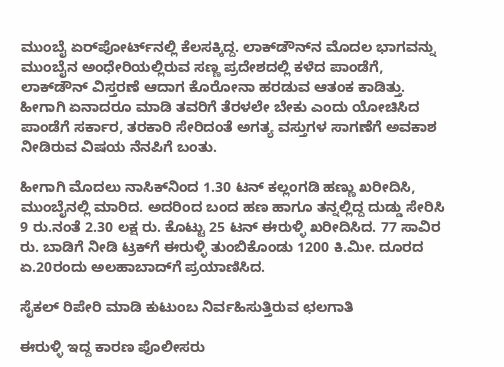ಮುಂಬೈ ಏರ್‌ಪೋರ್ಟ್‌ನಲ್ಲಿ ಕೆಲಸಕ್ಕಿದ್ದ. ಲಾಕ್‌ಡೌನ್‌ನ ಮೊದಲ ಭಾಗವನ್ನು ಮುಂಬೈನ ಅಂಧೇರಿಯಲ್ಲಿರುವ ಸಣ್ಣ ಪ್ರದೇಶದಲ್ಲಿ ಕಳೆದ ಪಾಂಡೆಗೆ, ಲಾಕ್‌ಡೌನ್‌ ವಿಸ್ತರಣೆ ಆದಾಗ ಕೊರೋನಾ ಹರಡುವ ಆತಂಕ ಕಾಡಿತ್ತು. ಹೀಗಾಗಿ ಏನಾದರೂ ಮಾಡಿ ತವರಿಗೆ ತೆರಳಲೇ ಬೇಕು ಎಂದು ಯೋಚಿಸಿದ ಪಾಂಡೆಗೆ ಸರ್ಕಾರ, ತರಕಾರಿ ಸೇರಿದಂತೆ ಅಗತ್ಯ ವಸ್ತುಗಳ ಸಾಗಣೆಗೆ ಅವಕಾಶ ನೀಡಿರುವ ವಿಷಯ ನೆನಪಿಗೆ ಬಂತು.

ಹೀಗಾಗಿ ಮೊದಲು ನಾಸಿಕ್‌ನಿಂದ 1.30 ಟನ್‌ ಕಲ್ಲಂಗಡಿ ಹಣ್ಣು ಖರೀದಿಸಿ, ಮುಂಬೈನಲ್ಲಿ ಮಾರಿದ. ಅದರಿಂದ ಬಂದ ಹಣ ಹಾಗೂ ತನ್ನಲ್ಲಿದ್ದ ದುಡ್ಡು ಸೇರಿಸಿ 9 ರು.ನಂತೆ 2.30 ಲಕ್ಷ ರು. ಕೊಟ್ಟು 25 ಟನ್‌ ಈರುಳ್ಳಿ ಖರೀದಿಸಿದ. 77 ಸಾವಿರ ರು. ಬಾಡಿಗೆ ನೀಡಿ ಟ್ರಕ್‌ಗೆ ಈರುಳ್ಳಿ ತುಂಬಿಕೊಂಡು 1200 ಕಿ.ಮೀ. ದೂರದ ಏ.20ರಂದು ಅಲಹಾಬಾದ್‌ಗೆ ಪ್ರಯಾಣಿಸಿದ.

ಸೈಕಲ್ ರಿಪೇರಿ ಮಾಡಿ ಕುಟುಂಬ ನಿರ್ವಹಿಸುತ್ತಿರುವ ಛಲಗಾತಿ

ಈರುಳ್ಳಿ ಇದ್ದ ಕಾರಣ ಪೊಲೀಸರು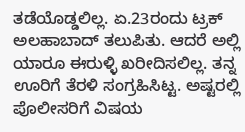ತಡೆಯೊಡ್ಡಲಿಲ್ಲ. ಏ.23ರಂದು ಟ್ರಕ್‌ ಅಲಹಾಬಾದ್‌ ತಲುಪಿತು. ಆದರೆ ಅಲ್ಲಿ ಯಾರೂ ಈರುಳ್ಳಿ ಖರೀದಿಸಲಿಲ್ಲ. ತನ್ನ ಊರಿಗೆ ತೆರಳಿ ಸಂಗ್ರಹಿಸಿಟ್ಟ. ಅಷ್ಟರಲ್ಲಿ ಪೊಲೀಸರಿಗೆ ವಿಷಯ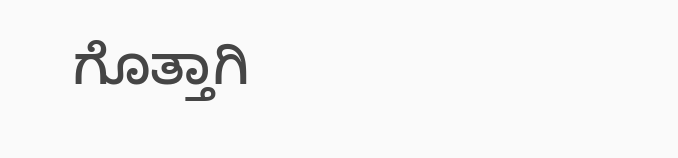ಗೊತ್ತಾಗಿ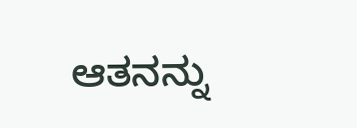ಆತನನ್ನು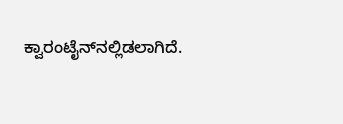ಕ್ವಾರಂಟೈನ್‌ನಲ್ಲಿಡಲಾಗಿದೆ.